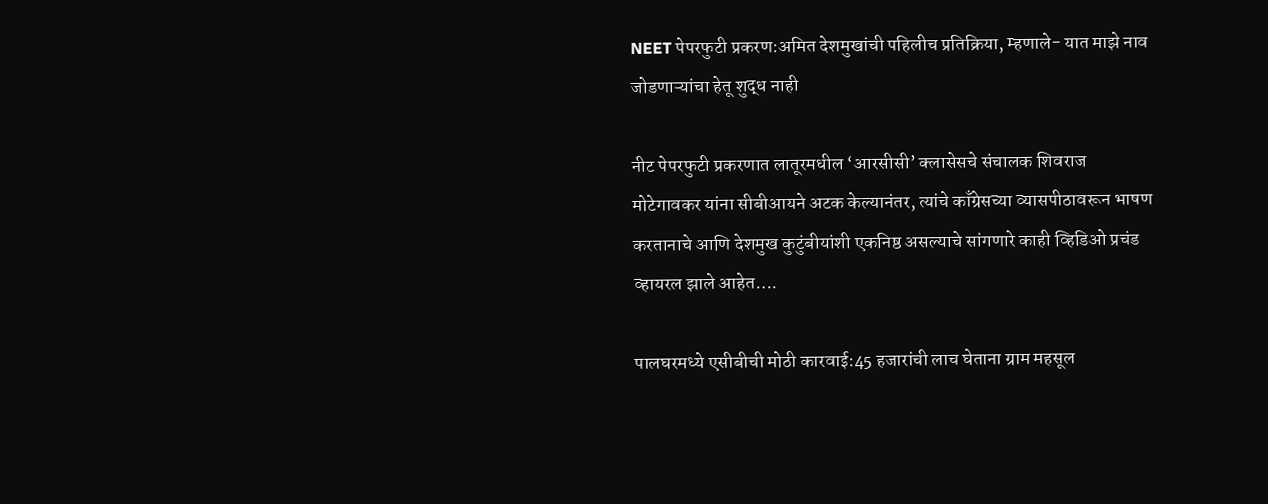NEET पेपरफुटी प्रकरण:अमित देशमुखांची पहिलीच प्रतिक्रिया, म्हणाले- यात माझे नाव जोडणाऱ्यांचा हेतू शुद्ध नाही

नीट पेपरफुटी प्रकरणात लातूरमधील ‘आरसीसी’ क्लासेसचे संचालक शिवराज मोटेगावकर यांना सीबीआयने अटक केल्यानंतर, त्यांचे काँग्रेसच्या व्यासपीठावरून भाषण करतानाचे आणि देशमुख कुटुंबीयांशी एकनिष्ठ असल्याचे सांगणारे काही व्हिडिओ प्रचंड व्हायरल झाले आहेत….

पालघरमध्ये एसीबीची मोठी कारवाई:45 हजारांची लाच घेताना ग्राम महसूल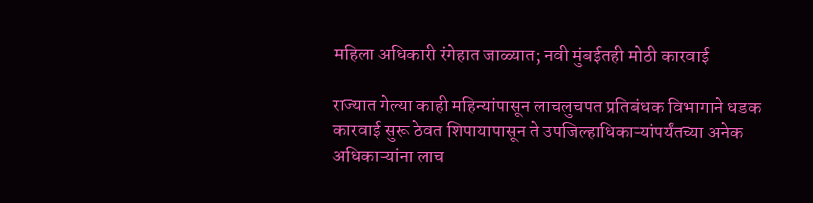महिला अधिकारी रंगेहात जाळ्यात; नवी मुंबईतही मोठी कारवाई

राज्यात गेल्या काही महिन्यांपासून लाचलुचपत प्रतिबंधक विभागाने धडक कारवाई सुरू ठेवत शिपायापासून ते उपजिल्हाधिकाऱ्यांपर्यंतच्या अनेक अधिकाऱ्यांना लाच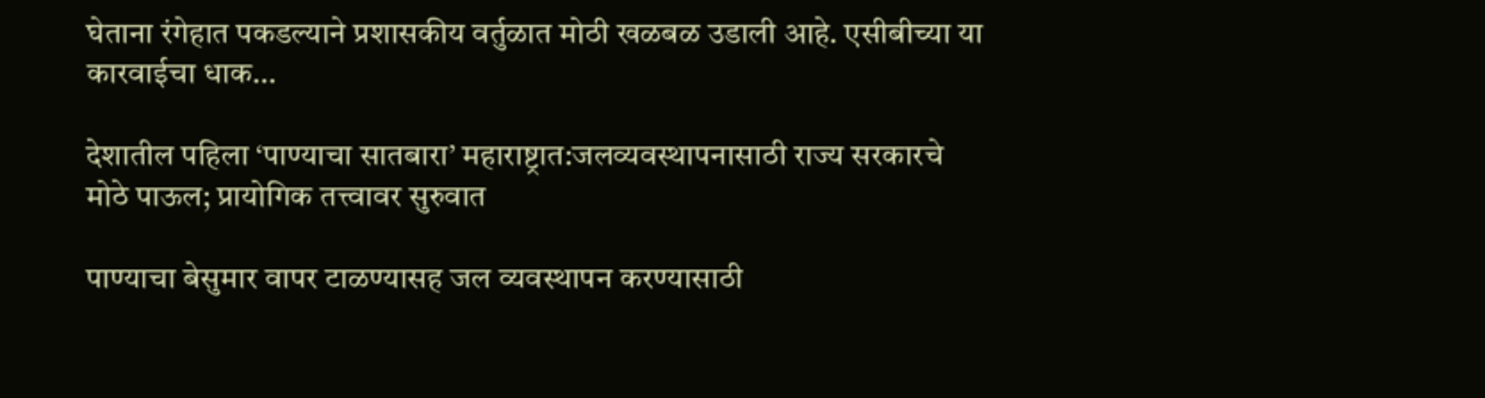घेताना रंगेहात पकडल्याने प्रशासकीय वर्तुळात मोठी खळबळ उडाली आहे. एसीबीच्या या कारवाईचा धाक…

देशातील पहिला ‘पाण्याचा सातबारा’ महाराष्ट्रात:जलव्यवस्थापनासाठी राज्य सरकारचे मोठे पाऊल; प्रायोगिक तत्त्वावर सुरुवात

पाण्याचा बेसुमार वापर टाळण्यासह जल व्यवस्थापन करण्यासाठी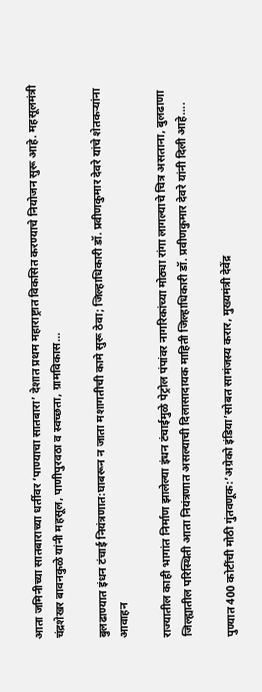आता जमिनीच्या सातबाराच्या धर्तीवर ‘पाण्याचा सातबारा’ देशात प्रथम महाराष्ट्रात विकसित करण्याचे नियोजन सुरू आहे. महसूलमंत्री चंद्रशेखर बावनकुळे यांनी महसूल, पाणीपुरवठा व स्वच्छता, ग्रामविकास…

बुलढाण्यात इंधन टंचाई नियंत्रणात:घाबरून न जाता मशागतीची कामे सुरू ठेवा; जिल्हाधिकारी डॉ. प्रवीणकुमार देवरे यांचे शेतकऱ्यांना आवाहन

राज्यातील काही भागांत निर्माण झालेल्या इंधन टंचाईमुळे पेट्रोल पंपांवर नागरिकांच्या मोठ्या रांगा लागल्याचे चित्र असताना, बुलढाणा जिल्ह्यातील परिस्थिती आता नियंत्रणात असल्याची दिलासादायक माहिती जिल्हाधिकारी डॉ. प्रवीणकुमार देवरे यांनी दिली आहे….

पुण्यात 400 कोटींची मोठी गुंतवणूक:’अग्रेको इंडिया’सोबत सामंजस्य करार, मुख्यमंत्री देवेंद्र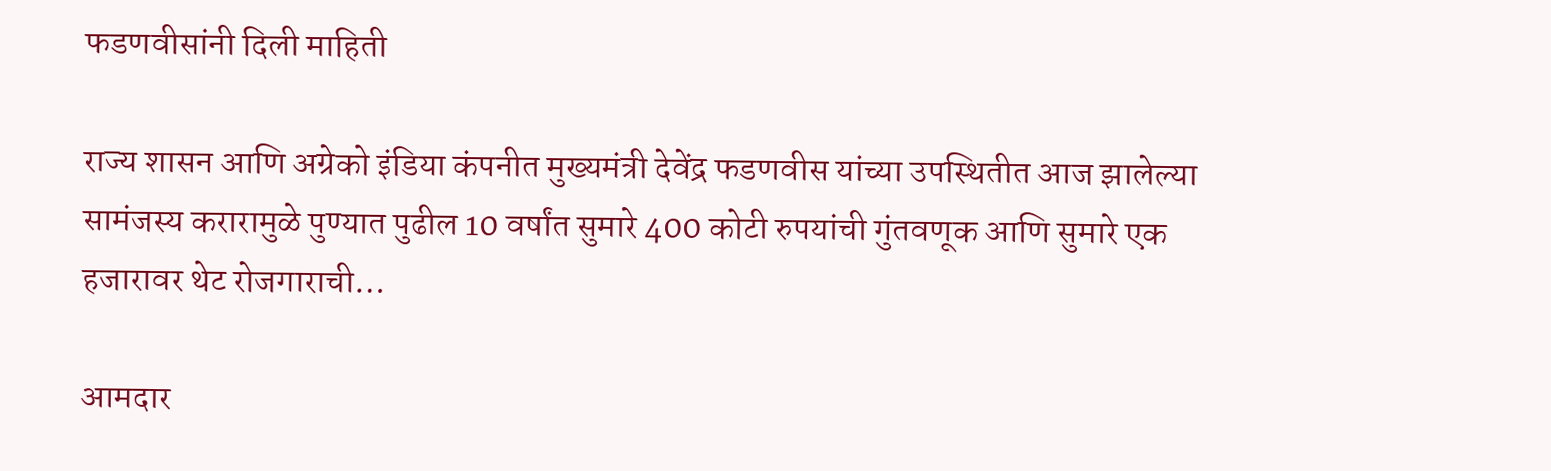फडणवीसांनी दिली माहिती

राज्य शासन आणि अग्रेको इंडिया कंपनीत मुख्यमंत्री देवेंद्र फडणवीस यांच्या उपस्थितीत आज झालेल्या सामंजस्य करारामुळे पुण्यात पुढील 10 वर्षांत सुमारे 400 कोटी रुपयांची गुंतवणूक आणि सुमारे एक हजारावर थेट रोजगाराची…

आमदार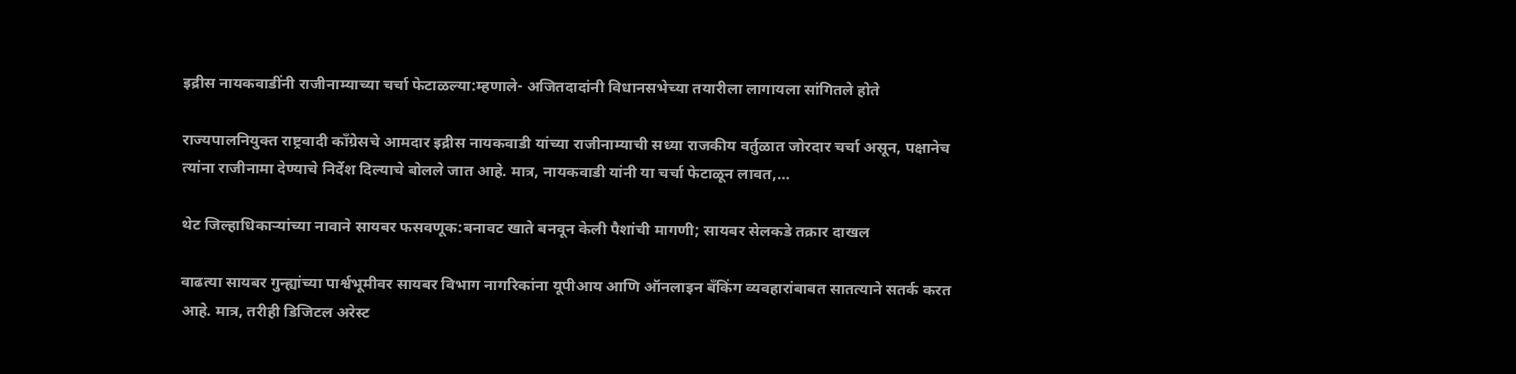इद्रीस नायकवाडींनी राजीनाम्याच्या चर्चा फेटाळल्या:म्हणाले- अजितदादांनी विधानसभेच्या तयारीला लागायला सांगितले होते

राज्यपालनियुक्त राष्ट्रवादी काँग्रेसचे आमदार इद्रीस नायकवाडी यांच्या राजीनाम्याची सध्या राजकीय वर्तुळात जोरदार चर्चा असून, पक्षानेच त्यांना राजीनामा देण्याचे निर्देश दिल्याचे बोलले जात आहे. मात्र, नायकवाडी यांनी या चर्चा फेटाळून लावत,…

थेट जिल्हाधिकाऱ्यांच्या नावाने सायबर फसवणूक:बनावट खाते बनवून केली पैशांची मागणी; सायबर सेलकडे तक्रार दाखल

वाढत्या सायबर गुन्ह्यांच्या पार्श्वभूमीवर सायबर विभाग नागरिकांना यूपीआय आणि ऑनलाइन बँकिंग व्यवहारांबाबत सातत्याने सतर्क करत आहे. मात्र, तरीही डिजिटल अरेस्ट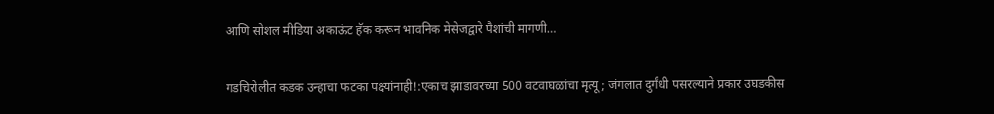आणि सोशल मीडिया अकाऊंट हॅक करून भावनिक मेसेजद्वारे पैशांची मागणी…

गडचिरोलीत कडक उन्हाचा फटका पक्ष्यांनाही!:एकाच झाडावरच्या 500 वटवाघळांचा मृत्यू; जंगलात दुर्गंधी पसरल्याने प्रकार उघडकीस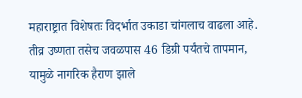महाराष्ट्रात विशेषतः विदर्भात उकाडा चांगलाच वाढला आहे. तीव्र उष्णता तसेच जवळपास 46 डिग्री पर्यंतचे तापमान, यामुळे नागरिक हैराण झाले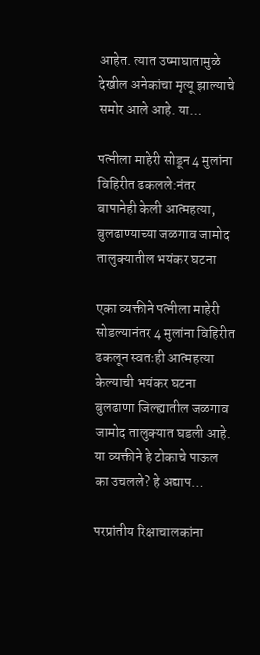आहेत. त्यात उष्माघातामुळे देखील अनेकांचा मृत्यू झाल्याचे समोर आले आहे. या…

पत्नीला माहेरी सोडून 4 मुलांना विहिरीत ढकलले:नंतर बापानेही केली आत्महत्या, बुलढाण्याच्या जळगाव जामोद तालुक्यातील भयंकर घटना

एका व्यक्तीने पत्नीला माहेरी सोडल्यानंतर 4 मुलांना विहिरीत ढकलून स्वतःही आत्महत्या केल्याची भयंकर घटना बुलढाणा जिल्ह्यातील जळगाव जामोद तालुक्यात घडली आहे. या व्यक्तीने हे टोकाचे पाऊल का उचलले? हे अद्याप…

परप्रांतीय रिक्षाचालकांना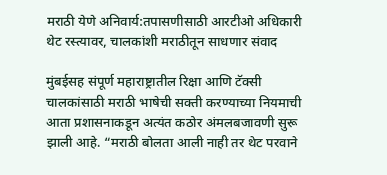मराठी येणे अनिवार्य:तपासणीसाठी आरटीओ अधिकारी थेट रस्त्यावर, चालकांशी मराठीतून साधणार संवाद

मुंबईसह संपूर्ण महाराष्ट्रातील रिक्षा आणि टॅक्सी चालकांसाठी मराठी भाषेची सक्ती करण्याच्या नियमाची आता प्रशासनाकडून अत्यंत कठोर अंमलबजावणी सुरू झाली आहे. “मराठी बोलता आली नाही तर थेट परवाने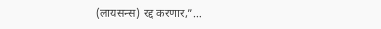(लायसन्स) रद्द करणार,”…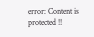error: Content is protected !!